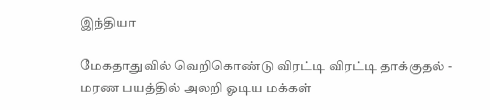இந்தியா

மேகதாதுவில் வெறிகொண்டு விரட்டி விரட்டி தாக்குதல் - மரண பயத்தில் அலறி ஓடிய மக்கள்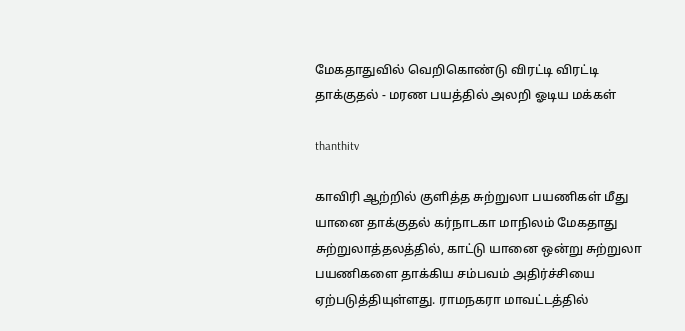மேகதாதுவில் வெறிகொண்டு விரட்டி விரட்டி தாக்குதல் - மரண பயத்தில் அலறி ஓடிய மக்கள்

thanthitv

காவிரி ஆற்றில் குளித்த சுற்றுலா பயணிகள் மீது யானை தாக்குதல் கர்நாடகா மாநிலம் மேக‌தாது சுற்றுலாத்தலத்தில், காட்டு யானை ஒன்று சுற்றுலா பயணிகளை தாக்கிய சம்பவம் அதிர்ச்சியை ஏற்படுத்தியுள்ளது. ராமநகரா மாவட்டத்தில்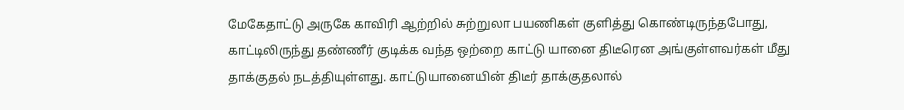மேகேதாட்டு அருகே காவிரி ஆற்றில் சுற்றுலா பயணிகள் குளித்து கொண்டிருந்தபோது, காட்டிலிருந்து தண்ணீர் குடிக்க வந்த ஒற்றை காட்டு யானை திடீரென அங்குள்ளவர்கள் மீது தாக்குதல் நடத்தியுள்ளது. காட்டுயானையின் திடீர் தாக்குதலால்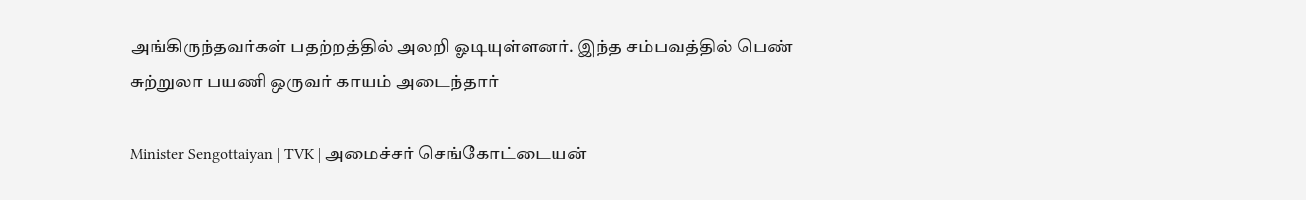அங்கிருந்தவர்கள் பதற்றத்தில் அலறி ஓடியுள்ளனர். இந்த சம்பவத்தில் பெண் சுற்றுலா பயணி ஒருவர் காயம் அடைந்தார்

Minister Sengottaiyan | TVK | அமைச்சர் செங்கோட்டையன்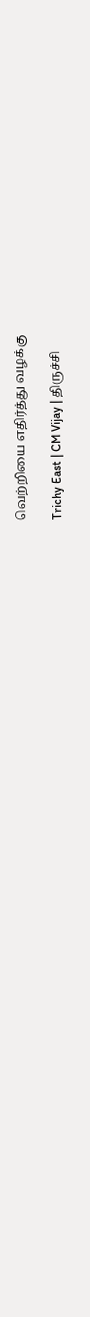வெற்றியை எதிர்த்து வழக்கு

Trichy East | CM Vijay | திருச்சி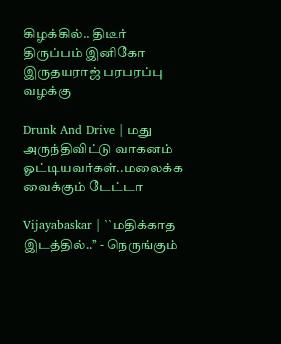கிழக்கில்.. திடீர் திருப்பம் இனிகோ இருதயராஜ் பரபரப்பு வழக்கு

Drunk And Drive | மது அருந்திவிட்டு வாகனம் ஓட்டியவர்கள்..மலைக்க வைக்கும் டேட்டா

Vijayabaskar | ``மதிக்காத இடத்தில்..’’ - நெருங்கும்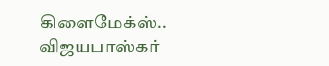கிளைமேக்ஸ்.. விஜயபாஸ்கர்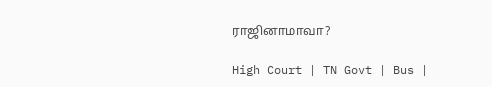ராஜினாமாவா?

High Court | TN Govt | Bus |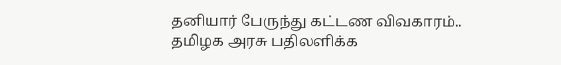தனியார் பேருந்து கட்டண விவகாரம்.. தமிழக அரசு பதிலளிக்க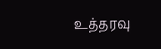உத்தரவு